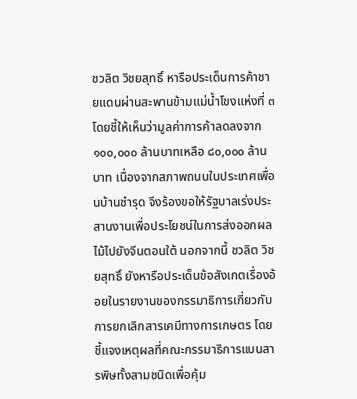ชวลิต วิชยสุทธิ์ หารือประเด็นการค้าชายแดนผ่านสะพานข้ามแม่น้ำโขงแห่งที่ ๓ โดยชี้ให้เห็นว่ามูลค่าการค้าลดลงจาก ๑๐๐,๐๐๐ ล้านบาทเหลือ ๘๐,๐๐๐ ล้านบาท เนื่องจากสภาพถนนในประเทศเพื่อนบ้านชำรุด จึงร้องขอให้รัฐบาลเร่งประสานงานเพื่อประโยชน์ในการส่งออกผลไม้ไปยังจีนตอนใต้ นอกจากนี้ ชวลิต วิชยสุทธิ์ ยังหารือประเด็นข้อสังเกตเรื่องอ้อยในรายงานของกรรมาธิการเกี่ยวกับการยกเลิกสารเคมีทางการเกษตร โดยชี้แจงเหตุผลที่คณะกรรมาธิการแบนสารพิษทั้งสามชนิดเพื่อคุ้ม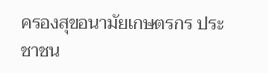ครองสุขอนามัยเกษตรกร ประชาชน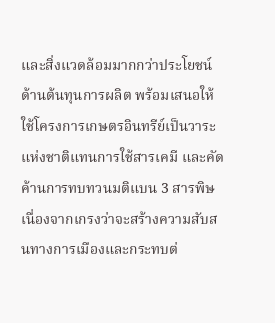และสิ่งแวดล้อมมากกว่าประโยชน์ด้านต้นทุนการผลิต พร้อมเสนอให้ใช้โครงการเกษตรอินทรีย์เป็นวาระแห่งชาติแทนการใช้สารเคมี และคัดค้านการทบทวนมติแบน 3 สารพิษเนื่องจากเกรงว่าจะสร้างความสับสนทางการเมืองและกระทบต่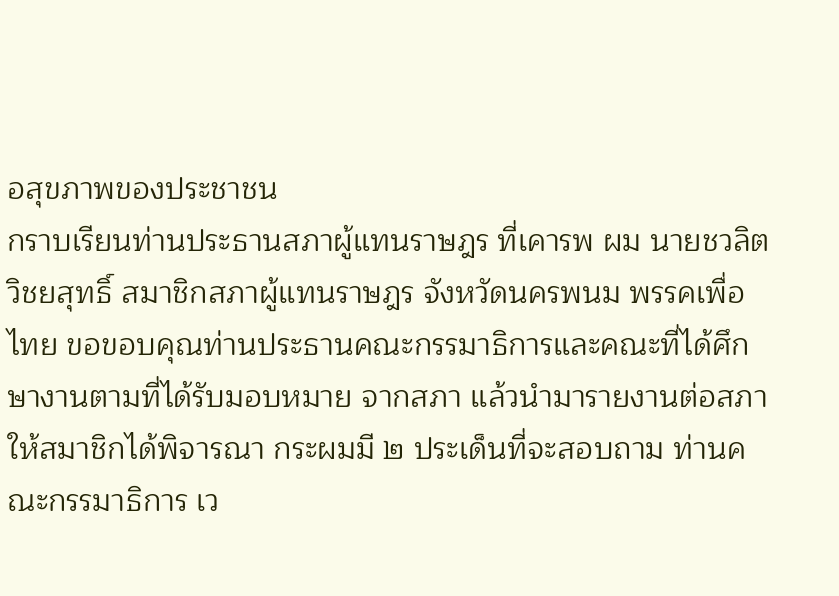อสุขภาพของประชาชน
กราบเรียนท่านประธานสภาผู้แทนราษฎร ที่เคารพ ผม นายชวลิต วิชยสุทธิ์ สมาชิกสภาผู้แทนราษฎร จังหวัดนครพนม พรรคเพื่อไทย ขอขอบคุณท่านประธานคณะกรรมาธิการและคณะที่ได้ศึกษางานตามที่ได้รับมอบหมาย จากสภา แล้วนำมารายงานต่อสภาให้สมาชิกได้พิจารณา กระผมมี ๒ ประเด็นที่จะสอบถาม ท่านคณะกรรมาธิการ เว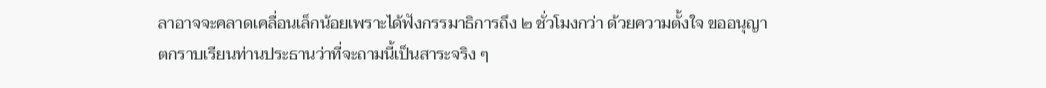ลาอาจจะคลาดเคลื่อนเล็กน้อยเพราะได้ฟังกรรมาธิการถึง ๒ ชั่วโมงกว่า ด้วยความตั้งใจ ขออนุญาตกราบเรียนท่านประธานว่าที่จะถามนี้เป็นสาระจริง ๆ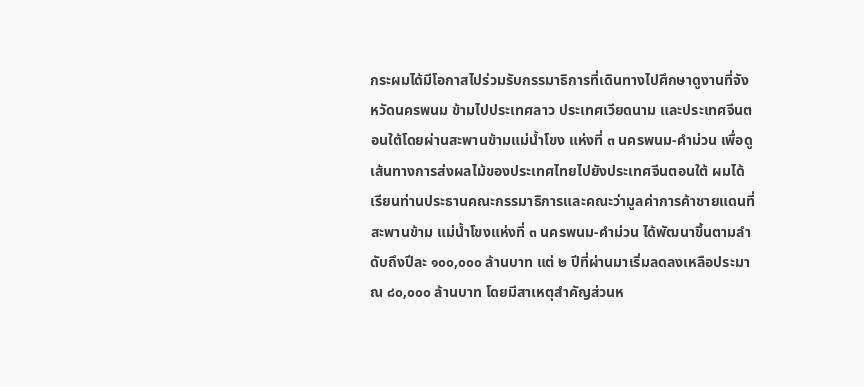กระผมได้มีโอกาสไปร่วมรับกรรมาธิการที่เดินทางไปศึกษาดูงานที่จังหวัดนครพนม ข้ามไปประเทศลาว ประเทศเวียดนาม และประเทศจีนตอนใต้โดยผ่านสะพานข้ามแม่น้ำโขง แห่งที่ ๓ นครพนม-คำม่วน เพื่อดูเส้นทางการส่งผลไม้ของประเทศไทยไปยังประเทศจีนตอนใต้ ผมได้เรียนท่านประธานคณะกรรมาธิการและคณะว่ามูลค่าการค้าชายแดนที่สะพานข้าม แม่น้ำโขงแห่งที่ ๓ นครพนม-คำม่วน ได้พัฒนาขึ้นตามลำดับถึงปีละ ๑๐๐,๐๐๐ ล้านบาท แต่ ๒ ปีที่ผ่านมาเริ่มลดลงเหลือประมาณ ๘๐,๐๐๐ ล้านบาท โดยมีสาเหตุสำคัญส่วนห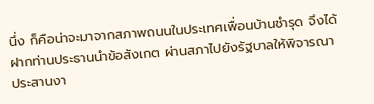นึ่ง ก็คือน่าจะมาจากสภาพถนนในประเทศเพื่อนบ้านชำรุด จึงได้ฝากท่านประธานนำข้อสังเกต ผ่านสภาไปยังรัฐบาลให้พิจารณาประสานงา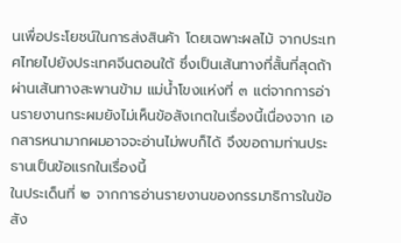นเพื่อประโยชน์ในการส่งสินค้า โดยเฉพาะผลไม้ จากประเทศไทยไปยังประเทศจีนตอนใต้ ซึ่งเป็นเส้นทางที่สั้นที่สุดถ้าผ่านเส้นทางสะพานข้าม แม่น้ำโขงแห่งที่ ๓ แต่จากการอ่านรายงานกระผมยังไม่เห็นข้อสังเกตในเรื่องนี้เนื่องจาก เอกสารหนามากผมอาจจะอ่านไม่พบก็ได้ จึงขอถามท่านประธานเป็นข้อแรกในเรื่องนี้
ในประเด็นที่ ๒ จากการอ่านรายงานของกรรมาธิการในข้อสัง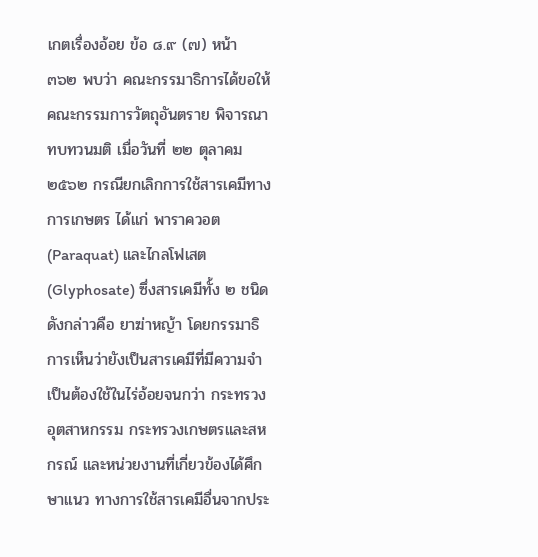เกตเรื่องอ้อย ข้อ ๘.๙ (๗) หน้า ๓๖๒ พบว่า คณะกรรมาธิการได้ขอให้คณะกรรมการวัตถุอันตราย พิจารณาทบทวนมติ เมื่อวันที่ ๒๒ ตุลาคม ๒๕๖๒ กรณียกเลิกการใช้สารเคมีทางการเกษตร ได้แก่ พาราควอต (Paraquat) และไกลโฟเสต (Glyphosate) ซึ่งสารเคมีทั้ง ๒ ชนิดดังกล่าวคือ ยาฆ่าหญ้า โดยกรรมาธิการเห็นว่ายังเป็นสารเคมีที่มีความจำเป็นต้องใช้ในไร่อ้อยจนกว่า กระทรวงอุตสาหกรรม กระทรวงเกษตรและสหกรณ์ และหน่วยงานที่เกี่ยวข้องได้ศึกษาแนว ทางการใช้สารเคมีอื่นจากประ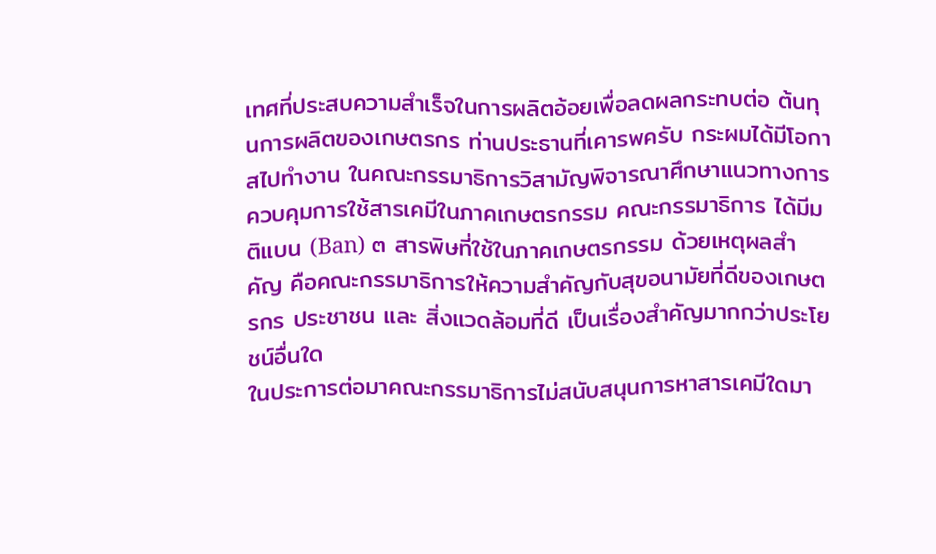เทศที่ประสบความสำเร็จในการผลิตอ้อยเพื่อลดผลกระทบต่อ ต้นทุนการผลิตของเกษตรกร ท่านประธานที่เคารพครับ กระผมได้มีโอกาสไปทำงาน ในคณะกรรมาธิการวิสามัญพิจารณาศึกษาแนวทางการควบคุมการใช้สารเคมีในภาคเกษตรกรรม คณะกรรมาธิการ ได้มีมติแบน (Ban) ๓ สารพิษที่ใช้ในภาคเกษตรกรรม ด้วยเหตุผลสำคัญ คือคณะกรรมาธิการให้ความสำคัญกับสุขอนามัยที่ดีของเกษตรกร ประชาชน และ สิ่งแวดล้อมที่ดี เป็นเรื่องสำคัญมากกว่าประโยชน์อื่นใด
ในประการต่อมาคณะกรรมาธิการไม่สนับสนุนการหาสารเคมีใดมา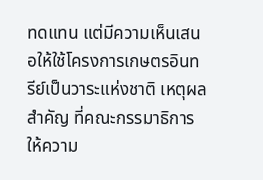ทดแทน แต่มีความเห็นเสนอให้ใช้โครงการเกษตรอินทรีย์เป็นวาระแห่งชาติ เหตุผลสำคัญ ที่คณะกรรมาธิการให้ความ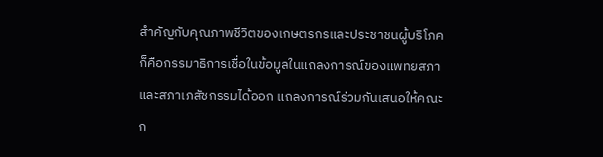สำคัญกับคุณภาพชีวิตของเกษตรกรและประชาชนผู้บริโภค ก็คือกรรมาธิการเชื่อในข้อมูลในแถลงการณ์ของแพทยสภา และสภาเภสัชกรรมได้ออก แถลงการณ์ร่วมกันเสนอให้คณะก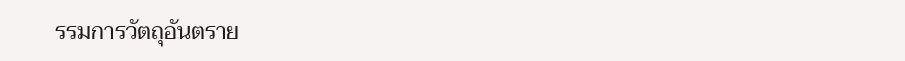รรมการวัตถุอันตราย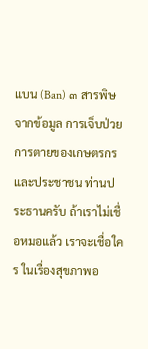แบน (Ban) ๓ สารพิษจากข้อมูล การเจ็บป่วย การตายของเกษตรกรและประชาชน ท่านประธานครับ ถ้าเราไม่เชื่อหมอแล้ว เราจะเชื่อใคร ในเรื่องสุขภาพอ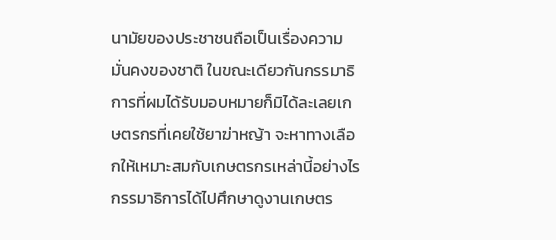นามัยของประชาชนถือเป็นเรื่องความมั่นคงของชาติ ในขณะเดียวกันกรรมาธิการที่ผมได้รับมอบหมายก็มิได้ละเลยเกษตรกรที่เคยใช้ยาฆ่าหญ้า จะหาทางเลือกให้เหมาะสมกับเกษตรกรเหล่านี้อย่างไร กรรมาธิการได้ไปศึกษาดูงานเกษตร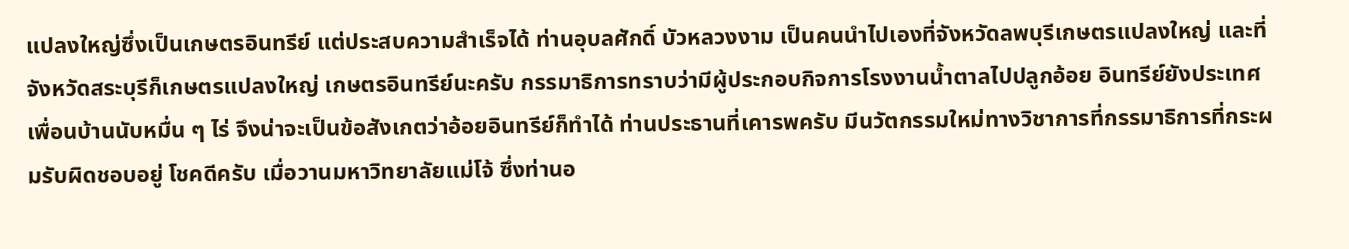แปลงใหญ่ซึ่งเป็นเกษตรอินทรีย์ แต่ประสบความสำเร็จได้ ท่านอุบลศักดิ์ บัวหลวงงาม เป็นคนนำไปเองที่จังหวัดลพบุรีเกษตรแปลงใหญ่ และที่จังหวัดสระบุรีก็เกษตรแปลงใหญ่ เกษตรอินทรีย์นะครับ กรรมาธิการทราบว่ามีผู้ประกอบกิจการโรงงานน้ำตาลไปปลูกอ้อย อินทรีย์ยังประเทศเพื่อนบ้านนับหมื่น ๆ ไร่ จึงน่าจะเป็นข้อสังเกตว่าอ้อยอินทรีย์ก็ทำได้ ท่านประธานที่เคารพครับ มีนวัตกรรมใหม่ทางวิชาการที่กรรมาธิการที่กระผมรับผิดชอบอยู่ โชคดีครับ เมื่อวานมหาวิทยาลัยแม่โจ้ ซึ่งท่านอ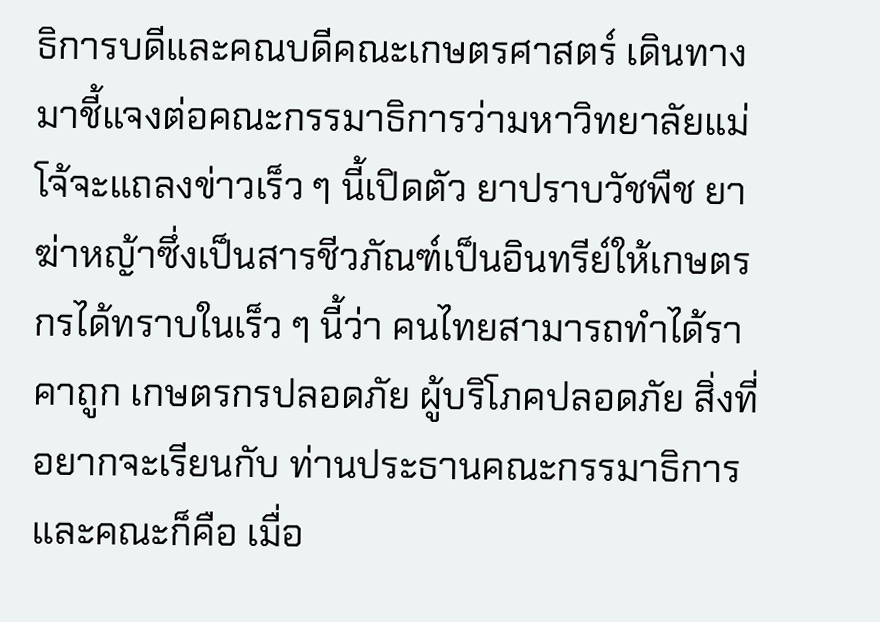ธิการบดีและคณบดีคณะเกษตรศาสตร์ เดินทางมาชี้แจงต่อคณะกรรมาธิการว่ามหาวิทยาลัยแม่โจ้จะแถลงข่าวเร็ว ๆ นี้เปิดตัว ยาปราบวัชพืช ยาฆ่าหญ้าซึ่งเป็นสารชีวภัณฑ์เป็นอินทรีย์ให้เกษตรกรได้ทราบในเร็ว ๆ นี้ว่า คนไทยสามารถทำได้ราคาถูก เกษตรกรปลอดภัย ผู้บริโภคปลอดภัย สิ่งที่อยากจะเรียนกับ ท่านประธานคณะกรรมาธิการและคณะก็คือ เมื่อ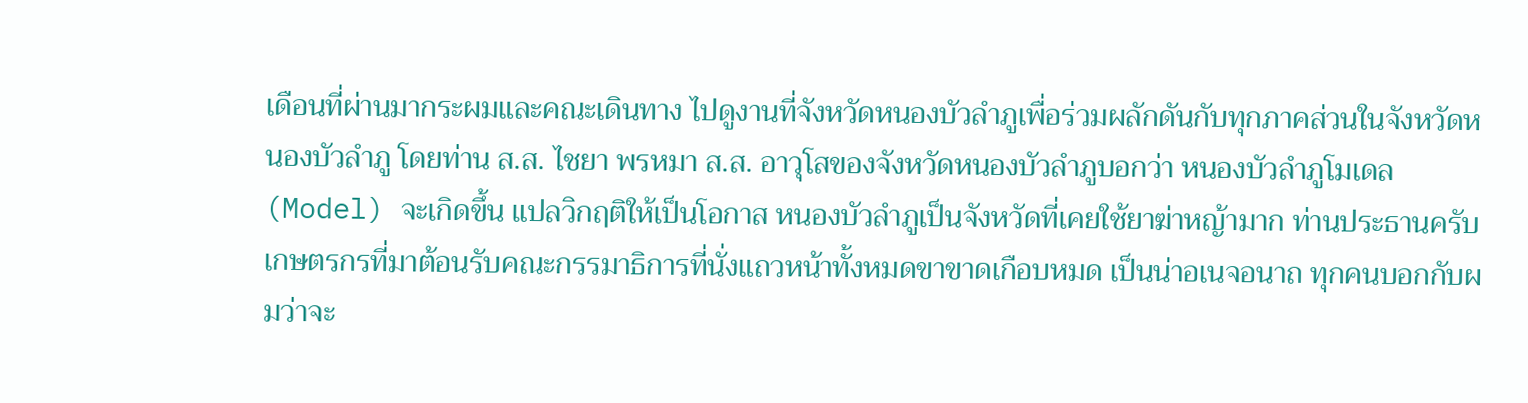เดือนที่ผ่านมากระผมและคณะเดินทาง ไปดูงานที่จังหวัดหนองบัวลำภูเพื่อร่วมผลักดันกับทุกภาคส่วนในจังหวัดหนองบัวลำภู โดยท่าน ส.ส. ไชยา พรหมา ส.ส. อาวุโสของจังหวัดหนองบัวลำภูบอกว่า หนองบัวลำภูโมเดล (Model) จะเกิดขึ้น แปลวิกฤติให้เป็นโอกาส หนองบัวลำภูเป็นจังหวัดที่เคยใช้ยาฆ่าหญ้ามาก ท่านประธานครับ เกษตรกรที่มาต้อนรับคณะกรรมาธิการที่นั่งแถวหน้าทั้งหมดขาขาดเกือบหมด เป็นน่าอเนจอนาถ ทุกคนบอกกับผมว่าจะ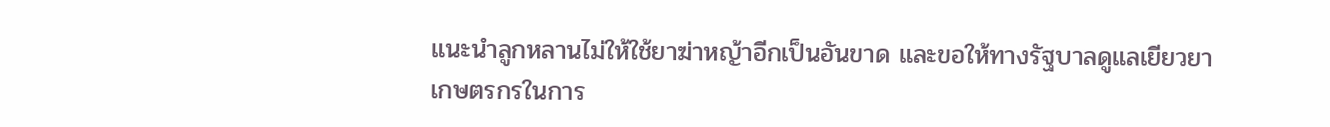แนะนำลูกหลานไม่ให้ใช้ยาฆ่าหญ้าอีกเป็นอันขาด และขอให้ทางรัฐบาลดูแลเยียวยาเกษตรกรในการ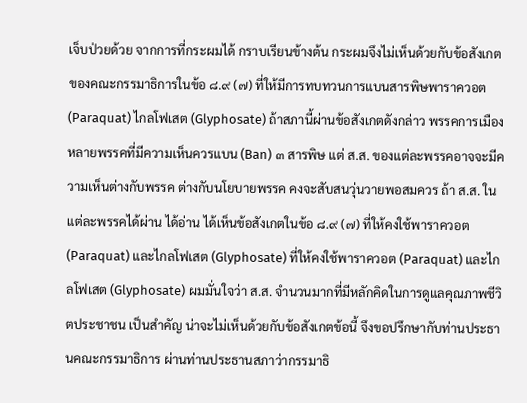เจ็บป่วยด้วย จากการที่กระผมได้ กราบเรียนข้างต้น กระผมจึงไม่เห็นด้วยกับข้อสังเกตของคณะกรรมาธิการในข้อ ๘.๙ (๗) ที่ให้มีการทบทวนการแบนสารพิษพาราควอต (Paraquat) ไกลโฟเสต (Glyphosate) ถ้าสภานี้ผ่านข้อสังเกตดังกล่าว พรรคการเมืองหลายพรรคที่มีความเห็นควรแบน (Ban) ๓ สารพิษ แต่ ส.ส. ของแต่ละพรรคอาจจะมีความเห็นต่างกับพรรค ต่างกับนโยบายพรรค คงจะสับสนวุ่นวายพอสมควร ถ้า ส.ส. ในแต่ละพรรคได้ผ่าน ได้อ่าน ได้เห็นข้อสังเกตในข้อ ๘.๙ (๗) ที่ให้คงใช้พาราควอต (Paraquat) และไกลโฟเสต (Glyphosate) ที่ให้คงใช้พาราควอต (Paraquat) และไกลโฟเสต (Glyphosate) ผมมั่นใจว่า ส.ส. จำนวนมากที่มีหลักคิดในการดูแลคุณภาพชีวิตประชาชน เป็นสำคัญ น่าจะไม่เห็นด้วยกับข้อสังเกตข้อนี้ จึงขอปรึกษากับท่านประธานคณะกรรมาธิการ ผ่านท่านประธานสภาว่ากรรมาธิ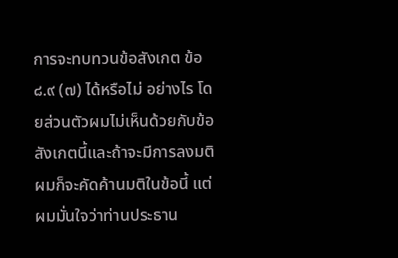การจะทบทวนข้อสังเกต ข้อ ๘.๙ (๗) ได้หรือไม่ อย่างไร โดยส่วนตัวผมไม่เห็นด้วยกับข้อสังเกตนี้และถ้าจะมีการลงมติ ผมก็จะคัดค้านมติในข้อนี้ แต่ผมมั่นใจว่าท่านประธาน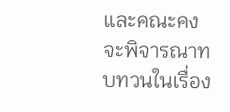และคณะคงจะพิจารณาทบทวนในเรื่อง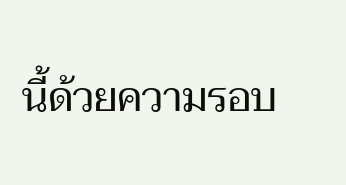นี้ด้วยความรอบ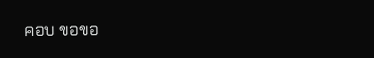คอบ ขอขอ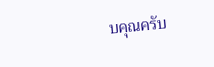บคุณครับ